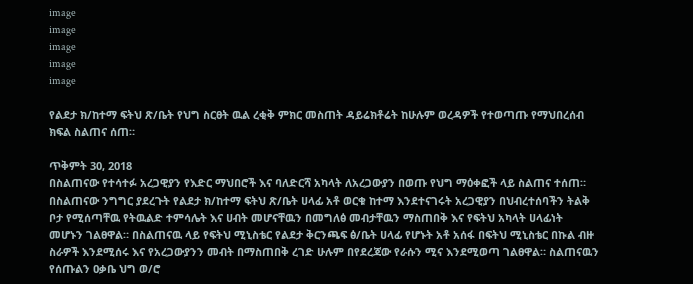image
image
image
image
image

የልደታ ክ/ከተማ ፍትህ ጽ/ቤት የህግ ስርፀት ዉል ረቂቅ ምክር መስጠት ዳይሬክቶሬት ከሁሉም ወረዳዎች የተወጣጡ የማህበረሰብ ክፍል ስልጠና ሰጠ።

ጥቅምት 30, 2018
በስልጠናው የተሳተፉ አረጋዊያን የእድር ማህበሮች እና ባለድርሻ አካላት ለአረጋውያን በወጡ የህግ ማዕቀፎች ላይ ስልጠና ተሰጠ። በስልጠናው ንግግር ያደረጉት የልደታ ክ/ከተማ ፍትህ ጽ/ቤት ሀላፊ አቶ ወርቁ ከተማ እንደተናገሩት አረጋዊያን በህብረተሰባችን ትልቅ ቦታ የሚሰጣቸዉ የትዉልድ ተምሳሌት እና ሀብት መሆናቸዉን በመግለፅ መብታቸዉን ማስጠበቅ እና የፍትህ አካላት ሀላፊነት መሆኑን ገልፀዋል። በስልጠናዉ ላይ የፍትህ ሚኒስቴር የልደታ ቅርንጫፍ ፅ/ቤት ሀላፊ የሆኑት አቶ አሰፋ በፍትህ ሚኒስቴር በኩል ብዙ ስራዎች እንደሚሰሩ እና የአረጋውያንን መብት በማስጠበቅ ረገድ ሁሉም በየደረጃው የራሱን ሚና እንደሚወጣ ገልፀዋል። ስልጠናዉን የሰጡልን ዐቃቤ ህግ ወ/ሮ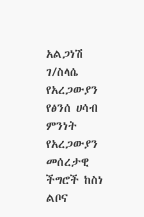አልጋነሽ ገ/ስላሴ የአረጋውያን የፅንሰ ሀሳብ ምንነት የአረጋውያን መሰረታዊ ችግሮች ከስነ ልቦና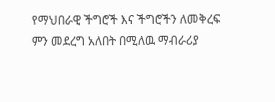የማህበራዊ ችግሮች እና ችግሮችን ለመቅረፍ ምን መደረግ አለበት በሚለዉ ማብራሪያ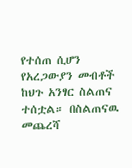የተሰጠ ሲሆን የአረጋውያን መብቶች ከህጉ አንፃር ስልጠና ተሰቷል። በስልጠናዉ መጨረሻ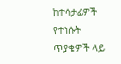ከተሳታፊዎች የተነሱት ጥያቄዎች ላይ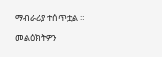ማብራሪያ ተሰጥቷል ።

መልዕክትዎን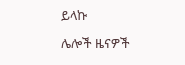ይላኩ

ሌሎች ዜናዎች